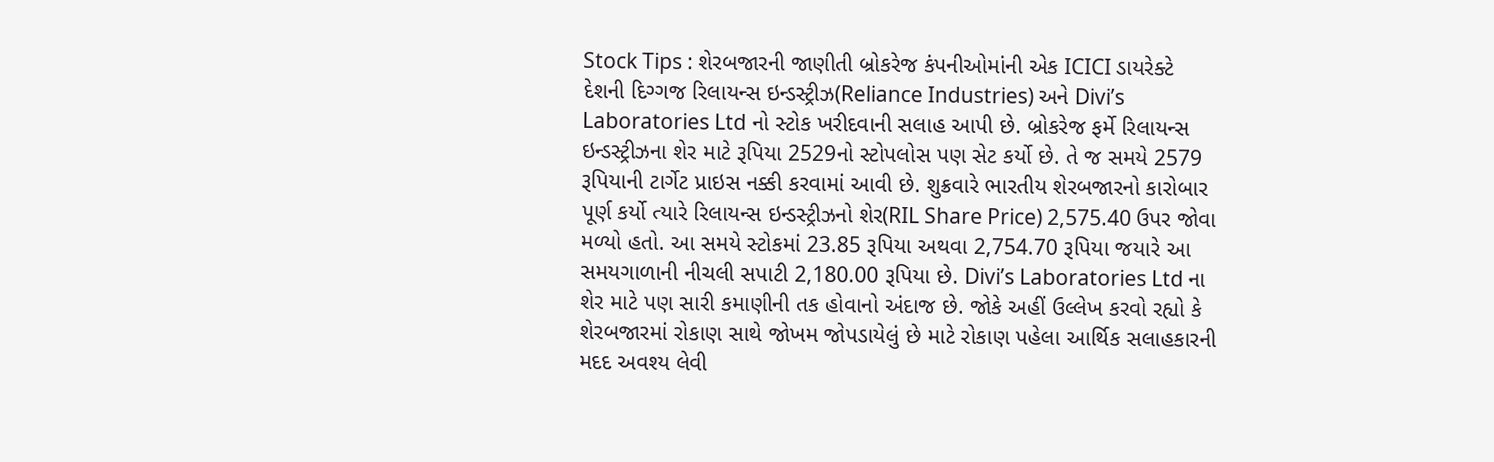Stock Tips : શેરબજારની જાણીતી બ્રોકરેજ કંપનીઓમાંની એક ICICI ડાયરેક્ટે દેશની દિગ્ગજ રિલાયન્સ ઇન્ડસ્ટ્રીઝ(Reliance Industries) અને Divi’s Laboratories Ltd નો સ્ટોક ખરીદવાની સલાહ આપી છે. બ્રોકરેજ ફર્મે રિલાયન્સ ઇન્ડસ્ટ્રીઝના શેર માટે રૂપિયા 2529નો સ્ટોપલોસ પણ સેટ કર્યો છે. તે જ સમયે 2579 રૂપિયાની ટાર્ગેટ પ્રાઇસ નક્કી કરવામાં આવી છે. શુક્રવારે ભારતીય શેરબજારનો કારોબાર પૂર્ણ કર્યો ત્યારે રિલાયન્સ ઇન્ડસ્ટ્રીઝનો શેર(RIL Share Price) 2,575.40 ઉપર જોવા મળ્યો હતો. આ સમયે સ્ટોકમાં 23.85 રૂપિયા અથવા 2,754.70 રૂપિયા જયારે આ સમયગાળાની નીચલી સપાટી 2,180.00 રૂપિયા છે. Divi’s Laboratories Ltd ના શેર માટે પણ સારી કમાણીની તક હોવાનો અંદાજ છે. જોકે અહીં ઉલ્લેખ કરવો રહ્યો કે શેરબજારમાં રોકાણ સાથે જોખમ જોપડાયેલું છે માટે રોકાણ પહેલા આર્થિક સલાહકારની મદદ અવશ્ય લેવી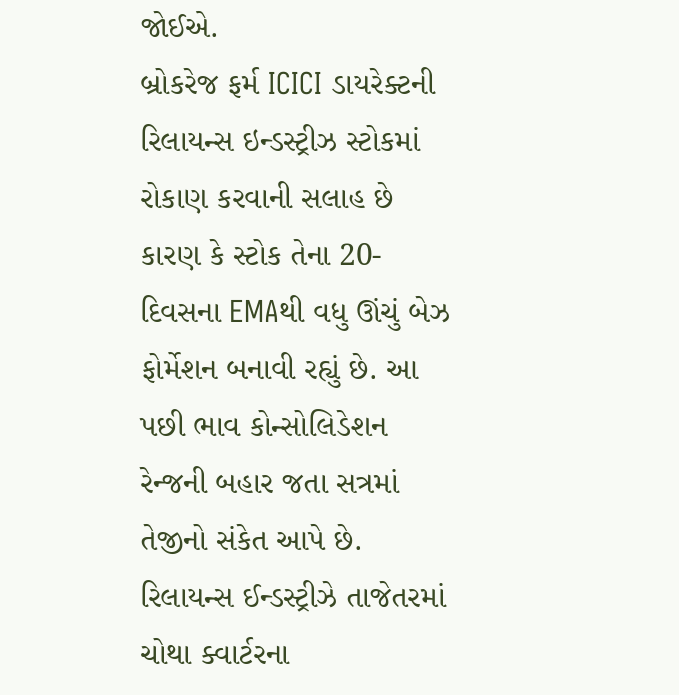જોઈએ.
બ્રોકરેજ ફર્મ ICICI ડાયરેક્ટની રિલાયન્સ ઇન્ડસ્ટ્રીઝ સ્ટોકમાં રોકાણ કરવાની સલાહ છે કારણ કે સ્ટોક તેના 20-દિવસના EMAથી વધુ ઊંચું બેઝ ફોર્મેશન બનાવી રહ્યું છે. આ પછી ભાવ કોન્સોલિડેશન રેન્જની બહાર જતા સત્રમાં તેજીનો સંકેત આપે છે.
રિલાયન્સ ઈન્ડસ્ટ્રીઝે તાજેતરમાં ચોથા ક્વાર્ટરના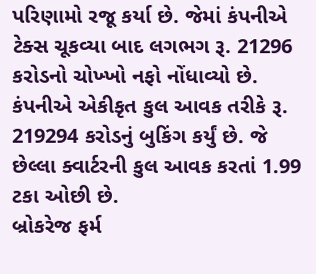પરિણામો રજૂ કર્યા છે. જેમાં કંપનીએ ટેક્સ ચૂકવ્યા બાદ લગભગ રૂ. 21296 કરોડનો ચોખ્ખો નફો નોંધાવ્યો છે. કંપનીએ એકીકૃત કુલ આવક તરીકે રૂ. 219294 કરોડનું બુકિંગ કર્યું છે. જે છેલ્લા ક્વાર્ટરની કુલ આવક કરતાં 1.99 ટકા ઓછી છે.
બ્રોકરેજ ફર્મ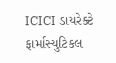ICICI ડાયરેક્ટે ફાર્માસ્યુટિકલ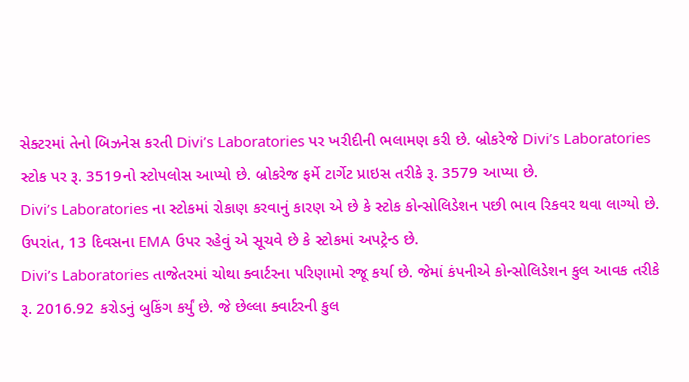સેક્ટરમાં તેનો બિઝનેસ કરતી Divi’s Laboratories પર ખરીદીની ભલામણ કરી છે. બ્રોકરેજે Divi’s Laboratories સ્ટોક પર રૂ. 3519નો સ્ટોપલોસ આપ્યો છે. બ્રોકરેજ ફર્મે ટાર્ગેટ પ્રાઇસ તરીકે રૂ. 3579 આપ્યા છે.
Divi’s Laboratories ના સ્ટોકમાં રોકાણ કરવાનું કારણ એ છે કે સ્ટોક કોન્સોલિડેશન પછી ભાવ રિકવર થવા લાગ્યો છે. ઉપરાંત, 13 દિવસના EMA ઉપર રહેવું એ સૂચવે છે કે સ્ટોકમાં અપટ્રેન્ડ છે.
Divi’s Laboratories તાજેતરમાં ચોથા ક્વાર્ટરના પરિણામો રજૂ કર્યા છે. જેમાં કંપનીએ કોન્સોલિડેશન કુલ આવક તરીકે રૂ. 2016.92 કરોડનું બુકિંગ કર્યું છે. જે છેલ્લા ક્વાર્ટરની કુલ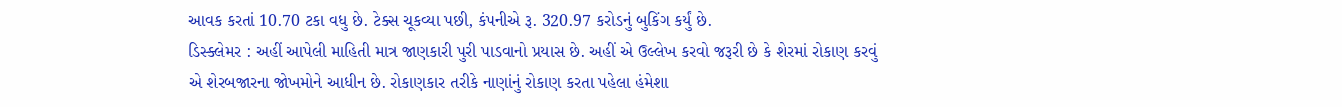આવક કરતાં 10.70 ટકા વધુ છે. ટેક્સ ચૂકવ્યા પછી, કંપનીએ રૂ. 320.97 કરોડનું બુકિંગ કર્યું છે.
ડિસ્ક્લેમર : અહીં આપેલી માહિતી માત્ર જાણકારી પુરી પાડવાનો પ્રયાસ છે. અહીં એ ઉલ્લેખ કરવો જરૂરી છે કે શેરમાં રોકાણ કરવું એ શેરબજારના જોખમોને આધીન છે. રોકાણકાર તરીકે નાણાંનું રોકાણ કરતા પહેલા હંમેશા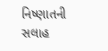નિષ્ણાતની સલાહ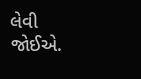લેવી જોઈએ.